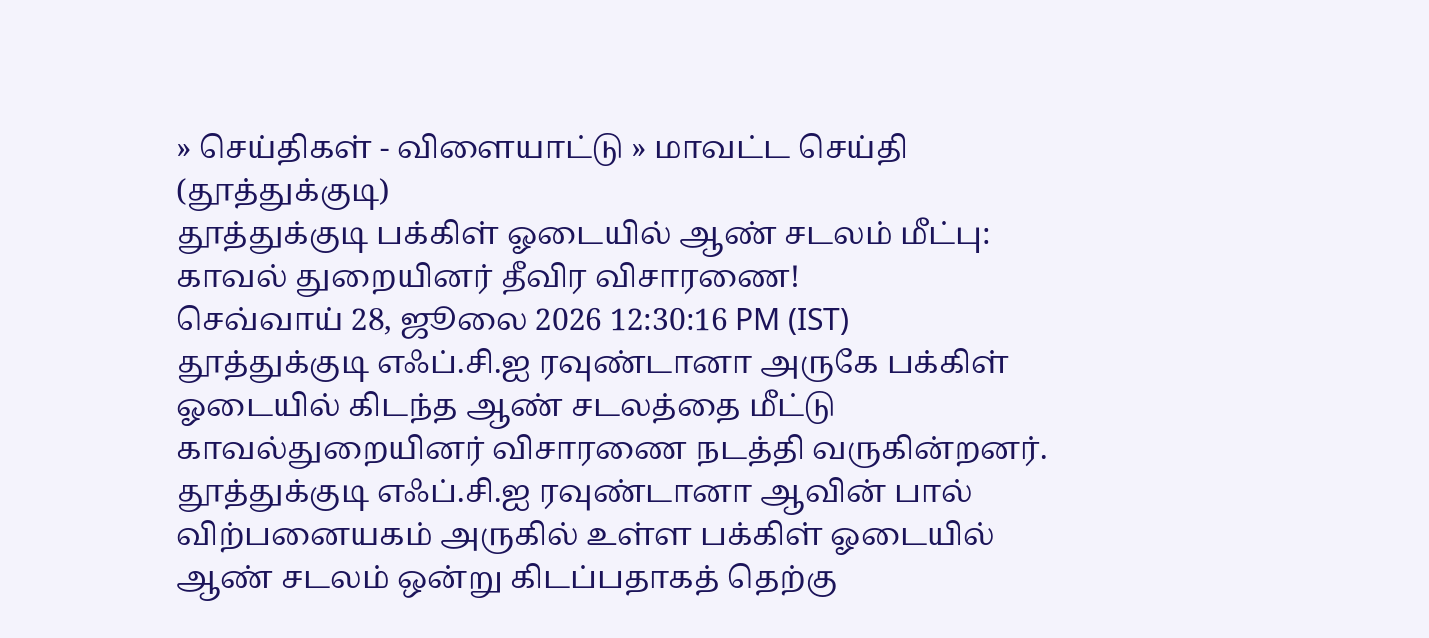» செய்திகள் - விளையாட்டு » மாவட்ட செய்தி (தூத்துக்குடி)
தூத்துக்குடி பக்கிள் ஓடையில் ஆண் சடலம் மீட்பு: காவல் துறையினர் தீவிர விசாரணை!
செவ்வாய் 28, ஜூலை 2026 12:30:16 PM (IST)
தூத்துக்குடி எஃப்.சி.ஐ ரவுண்டானா அருகே பக்கிள் ஓடையில் கிடந்த ஆண் சடலத்தை மீட்டு காவல்துறையினர் விசாரணை நடத்தி வருகின்றனர்.
தூத்துக்குடி எஃப்.சி.ஐ ரவுண்டானா ஆவின் பால் விற்பனையகம் அருகில் உள்ள பக்கிள் ஓடையில் ஆண் சடலம் ஒன்று கிடப்பதாகத் தெற்கு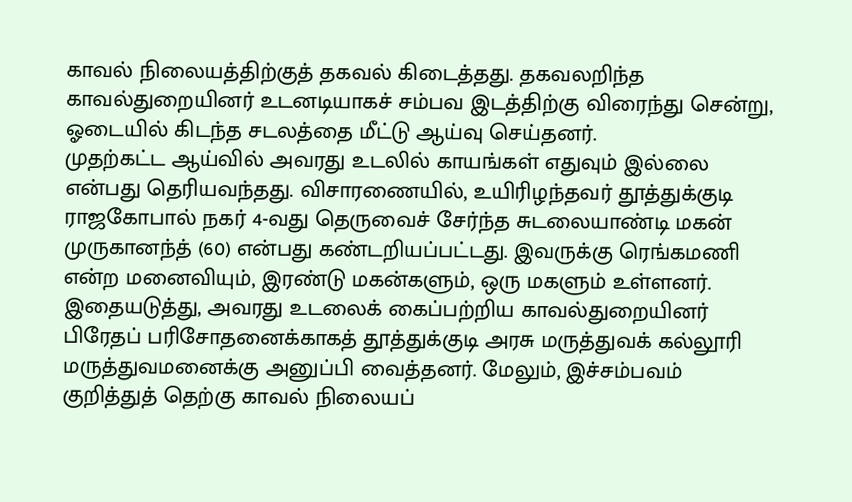காவல் நிலையத்திற்குத் தகவல் கிடைத்தது. தகவலறிந்த காவல்துறையினர் உடனடியாகச் சம்பவ இடத்திற்கு விரைந்து சென்று, ஓடையில் கிடந்த சடலத்தை மீட்டு ஆய்வு செய்தனர்.
முதற்கட்ட ஆய்வில் அவரது உடலில் காயங்கள் எதுவும் இல்லை என்பது தெரியவந்தது. விசாரணையில், உயிரிழந்தவர் தூத்துக்குடி ராஜகோபால் நகர் 4-வது தெருவைச் சேர்ந்த சுடலையாண்டி மகன் முருகானந்த் (60) என்பது கண்டறியப்பட்டது. இவருக்கு ரெங்கமணி என்ற மனைவியும், இரண்டு மகன்களும், ஒரு மகளும் உள்ளனர்.
இதையடுத்து, அவரது உடலைக் கைப்பற்றிய காவல்துறையினர் பிரேதப் பரிசோதனைக்காகத் தூத்துக்குடி அரசு மருத்துவக் கல்லூரி மருத்துவமனைக்கு அனுப்பி வைத்தனர். மேலும், இச்சம்பவம் குறித்துத் தெற்கு காவல் நிலையப்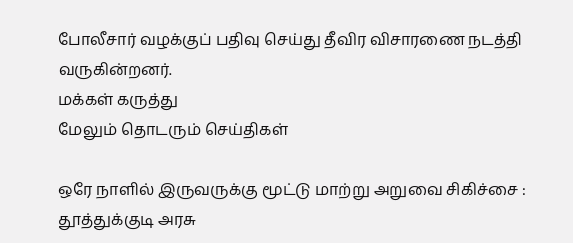போலீசார் வழக்குப் பதிவு செய்து தீவிர விசாரணை நடத்தி வருகின்றனர்.
மக்கள் கருத்து
மேலும் தொடரும் செய்திகள்

ஒரே நாளில் இருவருக்கு மூட்டு மாற்று அறுவை சிகிச்சை : தூத்துக்குடி அரசு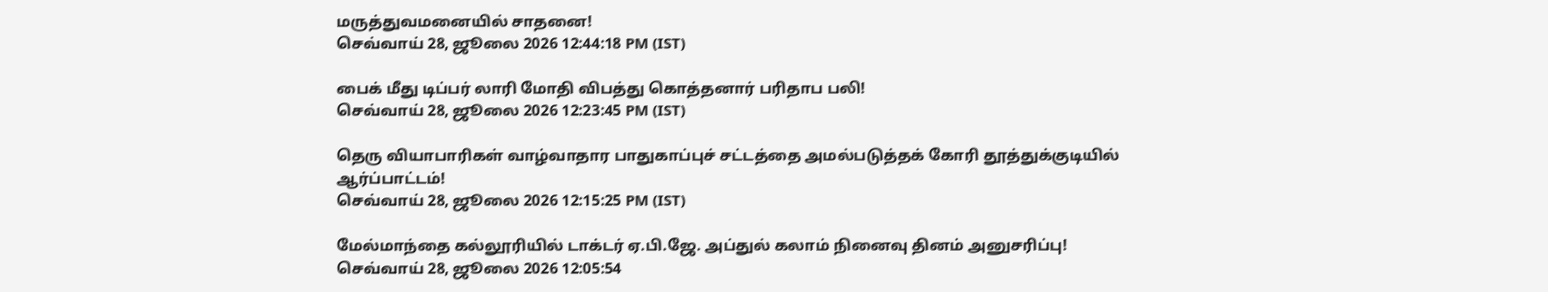மருத்துவமனையில் சாதனை!
செவ்வாய் 28, ஜூலை 2026 12:44:18 PM (IST)

பைக் மீது டிப்பர் லாரி மோதி விபத்து கொத்தனார் பரிதாப பலி!
செவ்வாய் 28, ஜூலை 2026 12:23:45 PM (IST)

தெரு வியாபாரிகள் வாழ்வாதார பாதுகாப்புச் சட்டத்தை அமல்படுத்தக் கோரி தூத்துக்குடியில் ஆர்ப்பாட்டம்!
செவ்வாய் 28, ஜூலை 2026 12:15:25 PM (IST)

மேல்மாந்தை கல்லூரியில் டாக்டர் ஏ.பி.ஜே. அப்துல் கலாம் நினைவு தினம் அனுசரிப்பு!
செவ்வாய் 28, ஜூலை 2026 12:05:54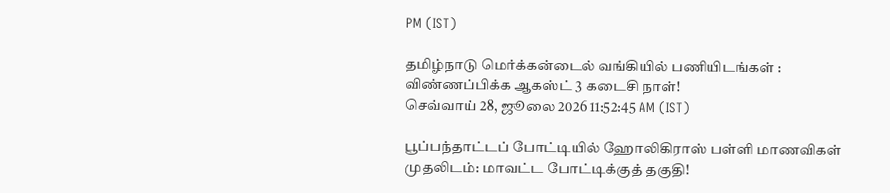PM (IST)

தமிழ்நாடு மெர்க்கன்டைல் வங்கியில் பணியிடங்கள் : விண்ணப்பிக்க ஆகஸ்ட் 3 கடைசி நாள்!
செவ்வாய் 28, ஜூலை 2026 11:52:45 AM (IST)

பூப்பந்தாட்டப் போட்டியில் ஹோலிகிராஸ் பள்ளி மாணவிகள் முதலிடம்: மாவட்ட போட்டிக்குத் தகுதி!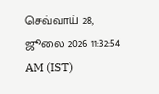செவ்வாய் 28, ஜூலை 2026 11:32:54 AM (IST)